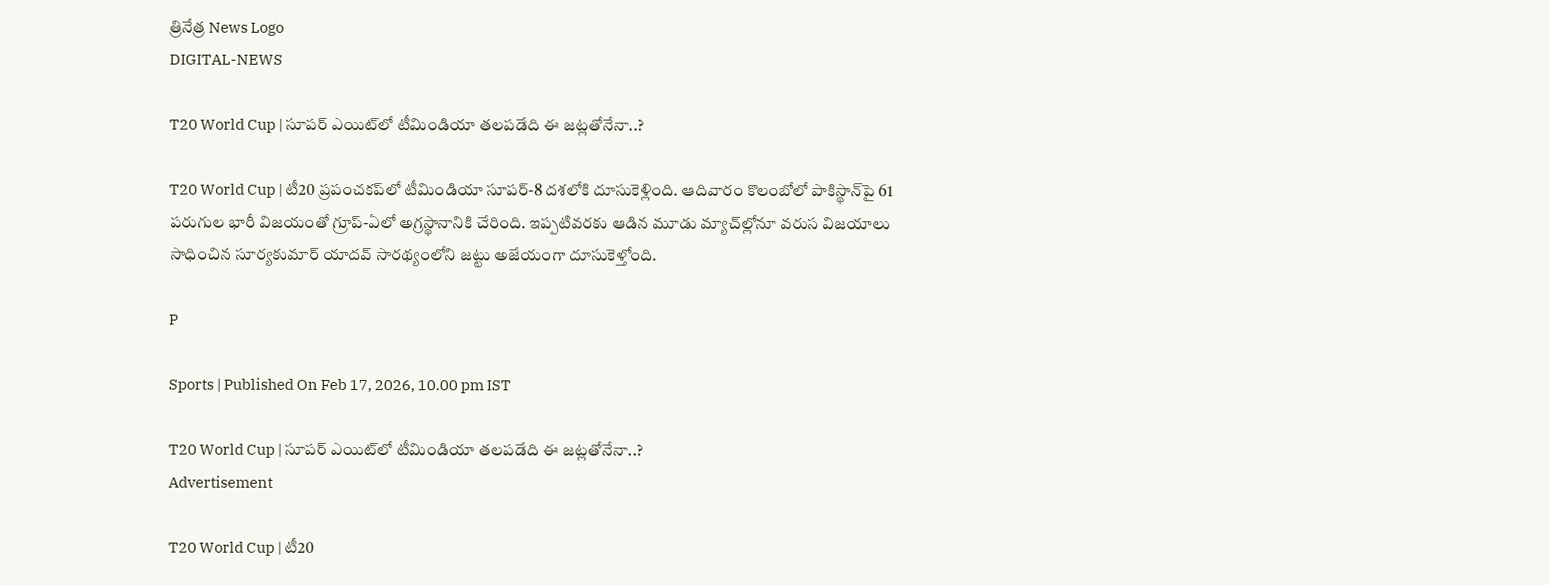త్రినేత్ర News Logo
DIGITAL-NEWS

T20 World Cup | సూప‌ర్ ఎయిట్‌లో టీమిండియా త‌ల‌ప‌డేది ఈ జ‌ట్ల‌తోనేనా..?

T20 World Cup | టీ20 ప్రపంచకప్‌లో టీమిండియా సూపర్-8 దశలోకి దూసుకెళ్లింది. ఆదివారం కొలంబోలో పాకిస్థాన్‌పై 61 పరుగుల భారీ విజయంతో గ్రూప్-ఏలో అగ్రస్థానానికి చేరింది. ఇప్పటివరకు ఆడిన మూడు మ్యాచ్‌ల్లోనూ వరుస విజయాలు సాధించిన సూర్యకుమార్ యాదవ్ సారథ్యంలోని జట్టు అజేయంగా దూసుకెళ్తోంది.

P

Sports | Published On Feb 17, 2026, 10.00 pm IST

T20 World Cup | సూప‌ర్ ఎయిట్‌లో టీమిండియా త‌ల‌ప‌డేది ఈ జ‌ట్ల‌తోనేనా..?
Advertisement

T20 World Cup | టీ20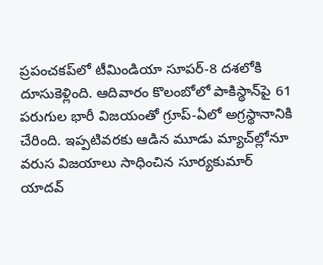ప్రపంచకప్‌లో టీమిండియా సూపర్-8 దశలోకి దూసుకెళ్లింది. ఆదివారం కొలంబోలో పాకిస్థాన్‌పై 61 పరుగుల భారీ విజయంతో గ్రూప్-ఏలో అగ్రస్థానానికి చేరింది. ఇప్పటివరకు ఆడిన మూడు మ్యాచ్‌ల్లోనూ వరుస విజయాలు సాధించిన సూర్యకుమార్ యాదవ్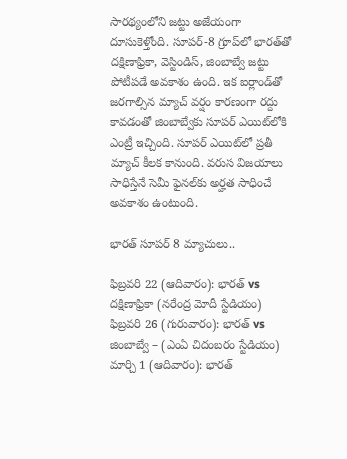సారథ్యంలోని జట్టు అజేయంగా దూసుకెళ్తోంది. సూపర్-8 గ్రూప్‌లో భారత్‌తో ద‌క్షిణాఫ్రికా, వెస్టిండిస్‌, జింబాబ్వే జ‌ట్టు పోటీప‌డే అవ‌కాశం ఉంది. ఇక ఐర్లాండ్‌తో జరగాల్సిన మ్యాచ్ వర్షం కారణంగా రద్దు కావడంతో జింబాబ్వేకు సూప‌ర్ ఎయిట్‌లోకి ఎంట్రీ ఇచ్చింది. సూప‌ర్ ఎయిట్‌లో ప్ర‌తీ మ్యాచ్ కీల‌క కానుంది. వ‌రుస విజ‌యాలు సాధిస్తేనే సెమీ ఫైన‌ల్‌కు అర్హ‌త సాధించే అవ‌కాశం ఉంటుంది.

భార‌త్ సూప‌ర్ 8 మ్యాచులు..

ఫిబ్రవరి 22 (ఆదివారం): భారత్ vs దక్షిణాఫ్రికా (నరేంద్ర మోదీ స్టేడియం)
ఫిబ్రవరి 26 (గురువారం): భారత్ vs జింబాబ్వే – (ఎంఏ చిదంబరం స్టేడియం)
మార్చి 1 (ఆదివారం): భారత్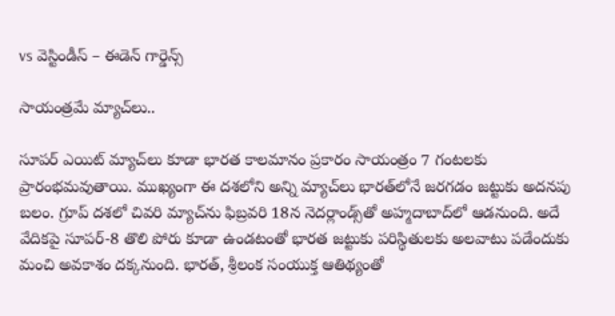vs వెస్టిండీస్ – ఈడెన్ గార్డెన్స్

సాయంత్ర‌మే మ్యాచ్‌లు..

సూప‌ర్ ఎయిట్ మ్యాచ్‌లు కూడా భారత కాలమానం ప్రకారం సాయంత్రం 7 గంటలకు ప్రారంభమవుతాయి. ముఖ్యంగా ఈ దశలోని అన్ని మ్యాచ్‌లు భారత్‌లోనే జరగడం జట్టుకు అదనపు బలం. గ్రూప్ దశలో చివరి మ్యాచ్‌ను ఫిబ్రవరి 18న నెదర్లాండ్స్‌తో అహ్మదాబాద్‌లో ఆడనుంది. అదే వేదికపై సూపర్-8 తొలి పోరు కూడా ఉండటంతో భారత జట్టుకు పరిస్థితులకు అలవాటు పడేందుకు మంచి అవకాశం దక్కనుంది. భారత్, శ్రీలంక సంయుక్త ఆతిథ్యంతో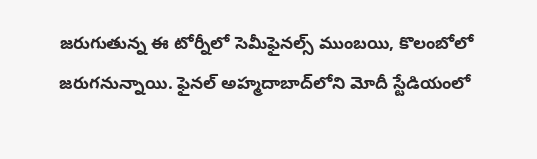జరుగుతున్న ఈ టోర్నీలో సెమీఫైనల్స్ ముంబ‌యి, కొలంబోలో జ‌రుగ‌నున్నాయి. ఫైన‌ల్ అహ్మ‌దాబాద్‌లోని మోదీ స్టేడియంలో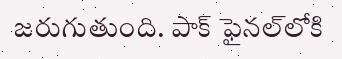జ‌రుగుతుంది. పాక్ ఫైన‌ల్‌లోకి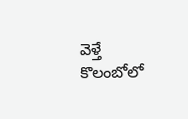వెళ్తే కొలంబోలో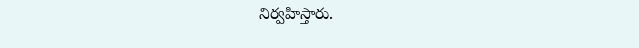నిర్వ‌హిస్తారు.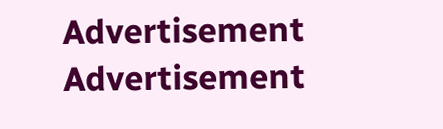Advertisement
Advertisement